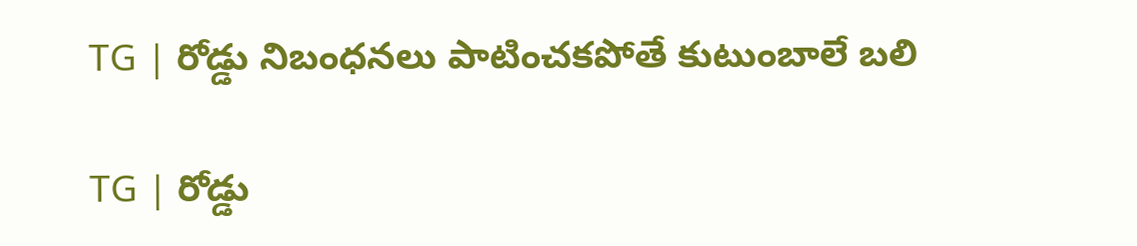TG | రోడ్డు నిబంధనలు పాటించకపోతే కుటుంబాలే బలి

TG | రోడ్డు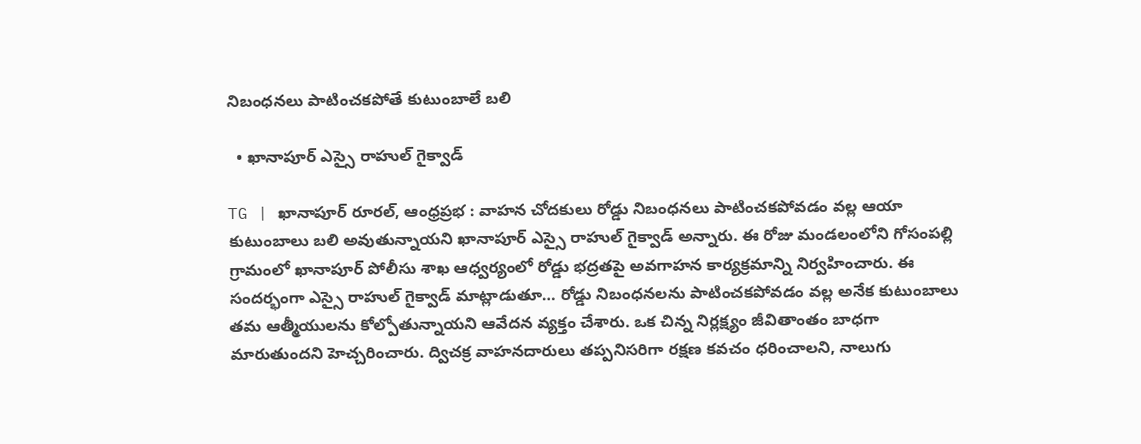నిబంధనలు పాటించకపోతే కుటుంబాలే బలి

  • ఖానాపూర్ ఎస్సై రాహుల్ గైక్వాడ్

TG | ఖానాపూర్‌ రూరల్‌, ఆంధ్రప్రభ : వాహన చోదకులు రోడ్డు నిబంధనలు పాటించకపోవడం వల్ల ఆయా కుటుంబాలు బలి అవుతున్నాయని ఖానాపూర్ ఎస్సై రాహుల్ గైక్వాడ్ అన్నారు. ఈ రోజు మండలంలోని గోసంపల్లి గ్రామంలో ఖానాపూర్‌ పోలీసు శాఖ ఆధ్వర్యంలో రోడ్డు భద్రతపై అవగాహన కార్యక్రమాన్ని నిర్వహించారు. ఈ సందర్భంగా ఎస్సై రాహుల్ గైక్వాడ్ మాట్లాడుతూ… రోడ్డు నిబంధనలను పాటించకపోవడం వల్ల అనేక కుటుంబాలు తమ ఆత్మీయులను కోల్పోతున్నాయని ఆవేదన వ్యక్తం చేశారు. ఒక చిన్న నిర్లక్ష్యం జీవితాంతం బాధగా మారుతుందని హెచ్చరించారు. ద్విచక్ర వాహనదారులు తప్పనిసరిగా రక్షణ కవచం ధరించాలని, నాలుగు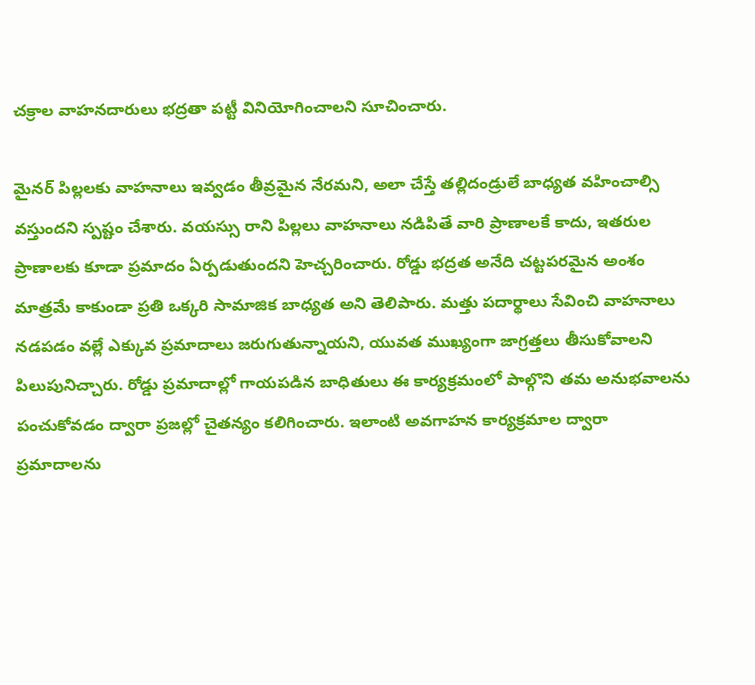చక్రాల వాహనదారులు భద్రతా పట్టీ వినియోగించాలని సూచించారు.

మైనర్ పిల్లలకు వాహనాలు ఇవ్వడం తీవ్రమైన నేరమని, అలా చేస్తే తల్లిదండ్రులే బాధ్యత వహించాల్సి వస్తుందని స్పష్టం చేశారు. వయస్సు రాని పిల్లలు వాహనాలు నడిపితే వారి ప్రాణాలకే కాదు, ఇతరుల ప్రాణాలకు కూడా ప్రమాదం ఏర్పడుతుందని హెచ్చరించారు. రోడ్డు భద్రత అనేది చట్టపరమైన అంశం మాత్రమే కాకుండా ప్రతి ఒక్కరి సామాజిక బాధ్యత అని తెలిపారు. మత్తు పదార్థాలు సేవించి వాహనాలు నడపడం వల్లే ఎక్కువ ప్రమాదాలు జరుగుతున్నాయని, యువత ముఖ్యంగా జాగ్రత్తలు తీసుకోవాలని పిలుపునిచ్చారు. రోడ్డు ప్రమాదాల్లో గాయపడిన బాధితులు ఈ కార్యక్రమంలో పాల్గొని తమ అనుభవాలను పంచుకోవడం ద్వారా ప్రజల్లో చైతన్యం కలిగించారు. ఇలాంటి అవగాహన కార్యక్రమాల ద్వారా ప్రమాదాలను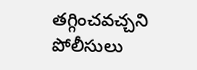తగ్గించవచ్చని పోలీసులు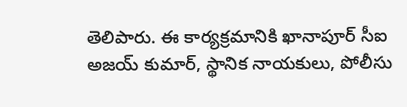తెలిపారు. ఈ కార్యక్రమానికి ఖానాపూర్‌ సీఐ అజయ్ కుమార్, స్థానిక నాయకులు, పోలీసు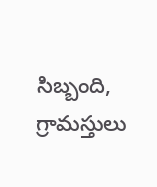సిబ్బంది, గ్రామస్తులు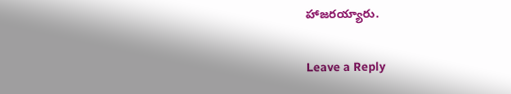హాజరయ్యారు.

Leave a Reply